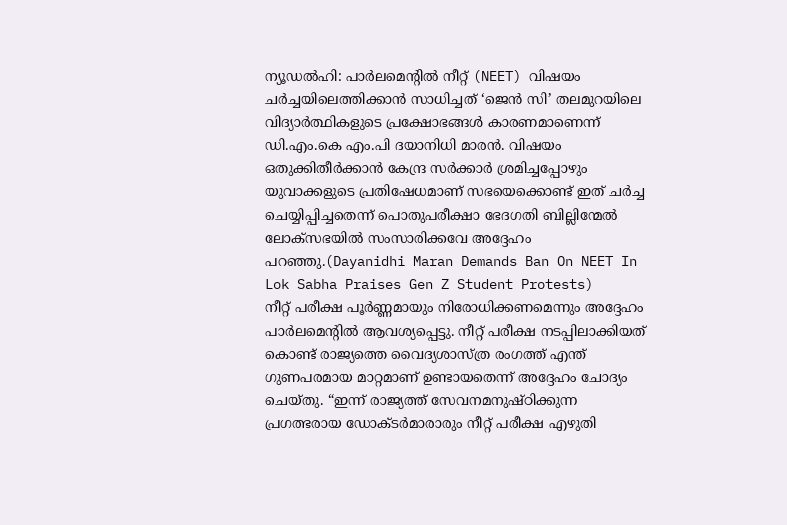ന്യൂഡൽഹി: പാർലമെന്റിൽ നീറ്റ് (NEET) വിഷയം ചർച്ചയിലെത്തിക്കാൻ സാധിച്ചത് ‘ജെൻ സി’ തലമുറയിലെ വിദ്യാർത്ഥികളുടെ പ്രക്ഷോഭങ്ങൾ കാരണമാണെന്ന് ഡി.എം.കെ എം.പി ദയാനിധി മാരൻ. വിഷയം ഒതുക്കിതീർക്കാൻ കേന്ദ്ര സർക്കാർ ശ്രമിച്ചപ്പോഴും യുവാക്കളുടെ പ്രതിഷേധമാണ് സഭയെക്കൊണ്ട് ഇത് ചർച്ച ചെയ്യിപ്പിച്ചതെന്ന് പൊതുപരീക്ഷാ ഭേദഗതി ബില്ലിന്മേൽ ലോക്സഭയിൽ സംസാരിക്കവേ അദ്ദേഹം പറഞ്ഞു.(Dayanidhi Maran Demands Ban On NEET In Lok Sabha Praises Gen Z Student Protests)
നീറ്റ് പരീക്ഷ പൂർണ്ണമായും നിരോധിക്കണമെന്നും അദ്ദേഹം പാർലമെന്റിൽ ആവശ്യപ്പെട്ടു. നീറ്റ് പരീക്ഷ നടപ്പിലാക്കിയത് കൊണ്ട് രാജ്യത്തെ വൈദ്യശാസ്ത്ര രംഗത്ത് എന്ത് ഗുണപരമായ മാറ്റമാണ് ഉണ്ടായതെന്ന് അദ്ദേഹം ചോദ്യം ചെയ്തു. “ഇന്ന് രാജ്യത്ത് സേവനമനുഷ്ഠിക്കുന്ന പ്രഗത്ഭരായ ഡോക്ടർമാരാരും നീറ്റ് പരീക്ഷ എഴുതി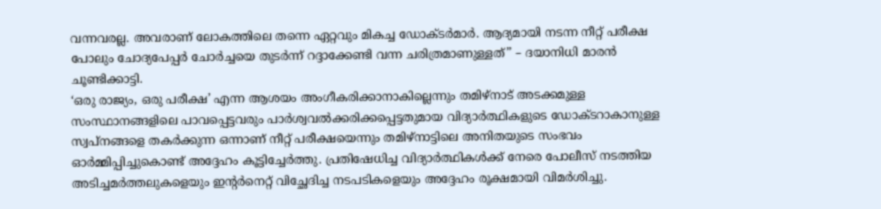വന്നവരല്ല. അവരാണ് ലോകത്തിലെ തന്നെ ഏറ്റവും മികച്ച ഡോക്ടർമാർ. ആദ്യമായി നടന്ന നീറ്റ് പരീക്ഷ പോലും ചോദ്യപേപ്പർ ചോർച്ചയെ തുടർന്ന് റദ്ദാക്കേണ്ടി വന്ന ചരിത്രമാണുള്ളത്” – ദയാനിധി മാരൻ ചൂണ്ടിക്കാട്ടി.
‘ഒരു രാജ്യം, ഒരു പരീക്ഷ’ എന്ന ആശയം അംഗീകരിക്കാനാകില്ലെന്നും തമിഴ്നാട് അടക്കമുള്ള സംസ്ഥാനങ്ങളിലെ പാവപ്പെട്ടവരും പാർശ്വവൽക്കരിക്കപ്പെട്ടതുമായ വിദ്യാർത്ഥികളുടെ ഡോക്ടറാകാനുള്ള സ്വപ്നങ്ങളെ തകർക്കുന്ന ഒന്നാണ് നീറ്റ് പരീക്ഷയെന്നും തമിഴ്നാട്ടിലെ അനിതയുടെ സംഭവം ഓർമ്മിപ്പിച്ചുകൊണ്ട് അദ്ദേഹം കൂട്ടിച്ചേർത്തു. പ്രതിഷേധിച്ച വിദ്യാർത്ഥികൾക്ക് നേരെ പോലീസ് നടത്തിയ അടിച്ചമർത്തലുകളെയും ഇന്റർനെറ്റ് വിച്ഛേദിച്ച നടപടികളെയും അദ്ദേഹം രൂക്ഷമായി വിമർശിച്ചു.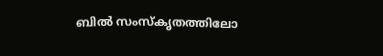ബിൽ സംസ്കൃതത്തിലോ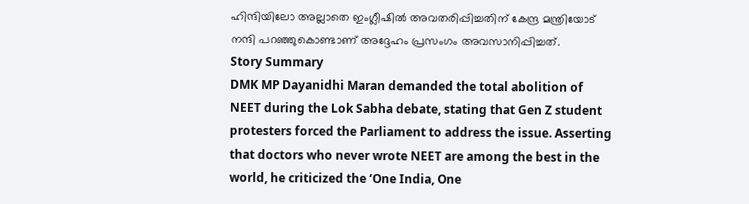ഹിന്ദിയിലോ അല്ലാതെ ഇംഗ്ലീഷിൽ അവതരിപ്പിച്ചതിന് കേന്ദ്ര മന്ത്രിയോട് നന്ദി പറഞ്ഞുകൊണ്ടാണ് അദ്ദേഹം പ്രസംഗം അവസാനിപ്പിച്ചത്.
Story Summary
DMK MP Dayanidhi Maran demanded the total abolition of NEET during the Lok Sabha debate, stating that Gen Z student protesters forced the Parliament to address the issue. Asserting that doctors who never wrote NEET are among the best in the world, he criticized the ‘One India, One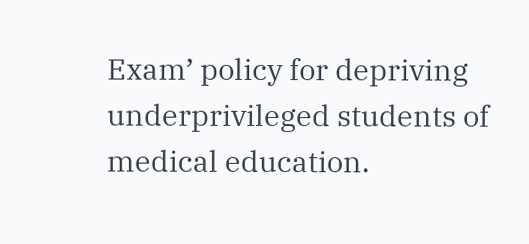Exam’ policy for depriving underprivileged students of medical education.